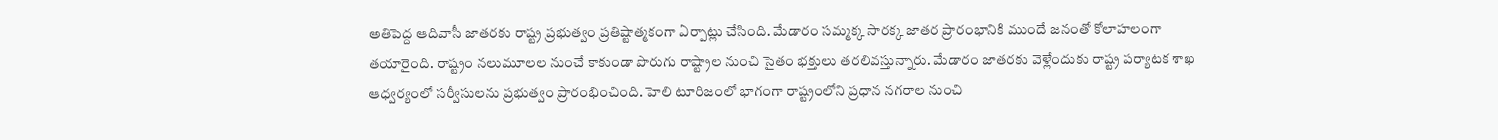అతిపెద్ద ఆదివాసీ జాతరకు రాష్ట్ర ప్రభుత్వం ప్రతిష్టాత్మకంగా ఏర్పాట్లు చేసింది. మేడారం సమ్మక్క సారక్క జాతర ప్రారంభానికి ముందే జనంతో కోలాహలంగా తయారైంది. రాష్ట్రం నలుమూలల నుంచే కాకుండా పొరుగు రాష్ట్రాల నుంచి సైతం భక్తులు తరలివస్తున్నారు. మేడారం జాతరకు వెళ్లేందుకు రాష్ట్ర పర్యాటక శాఖ ఆధ్వర్యంలో సర్వీసులను ప్రభుత్వం ప్రారంభించింది. హెలి టూరిజంలో భాగంగా రాష్ట్రంలోని ప్రధాన నగరాల నుంచి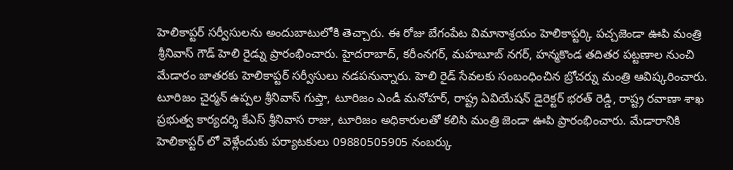హెలికాప్టర్ సర్వీసులను అందుబాటులోకి తెచ్చారు. ఈ రోజు బేగంపేట విమానాశ్రయం హెలికాప్టర్కి పచ్చజెండా ఊపి మంత్రి శ్రీనివాస్ గౌడ్ హెలి రైడ్ను ప్రారంభించారు. హైదరాబాద్, కరీంనగర్, మహబూబ్ నగర్, హన్మకొండ తదితర పట్టణాల నుంచి మేడారం జాతరకు హెలికాప్టర్ సర్వీసులు నడపనున్నారు. హెలి రైడ్ సేవలకు సంబంధించిన బ్రోచర్ను మంత్రి ఆవిష్కరించారు. టూరిజం చైర్మన్ ఉప్పల శ్రీనివాస్ గుప్తా, టూరిజం ఎండీ మనోహర్, రాష్ట్ర ఏవియేషన్ డైరెక్టర్ భరత్ రెడ్డి, రాష్ట్ర రవాణా శాఖ ప్రభుత్వ కార్యదర్శి కేఎస్ శ్రీనివాస రాజు, టూరిజం అధికారులతో కలిసి మంత్రి జెండా ఊపి ప్రారంభించారు. మేడారానికి హెలికాప్టర్ లో వెళ్లేందుకు పర్యాటకులు 09880505905 నంబర్కు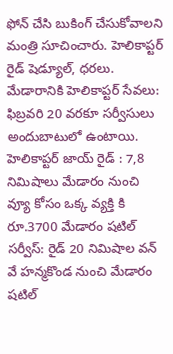ఫోన్ చేసి బుకింగ్ చేసుకోవాలని మంత్రి సూచించారు. హెలికాప్టర్ రైడ్ షెడ్యూల్, ధరలు. మేడారానికి హెలికాప్టర్ సేవలు: ఫిబ్రవరి 20 వరకూ సర్వీసులు అందుబాటులో ఉంటాయి. హెలికాప్టర్ జాయ్ రైడ్ : 7,8 నిమిషాలు మేడారం నుంచి వ్యూ కోసం ఒక్క వ్యక్తి కి రూ.3700 మేడారం షటిల్ సర్వీస్: రైడ్ 20 నిమిషాల వన్ వే హన్మకొండ నుంచి మేడారం షటిల్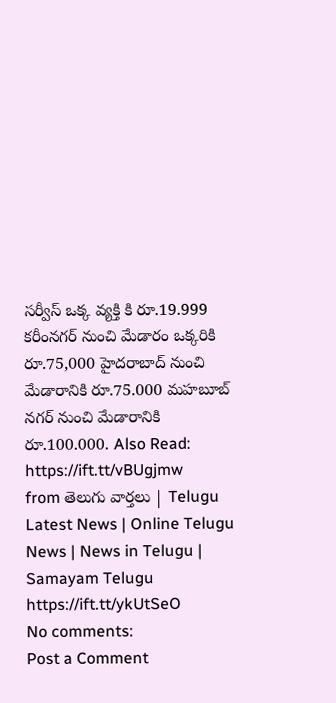సర్వీస్ ఒక్క వ్యక్తి కి రూ.19.999 కరీంనగర్ నుంచి మేడారం ఒక్కరికి రూ.75,000 హైదరాబాద్ నుంచి మేడారానికి రూ.75.000 మహబూబ్ నగర్ నుంచి మేడారానికి రూ.100.000. Also Read:
https://ift.tt/vBUgjmw
from తెలుగు వార్తలు | Telugu Latest News | Online Telugu News | News in Telugu | Samayam Telugu https://ift.tt/ykUtSeO
No comments:
Post a Comment